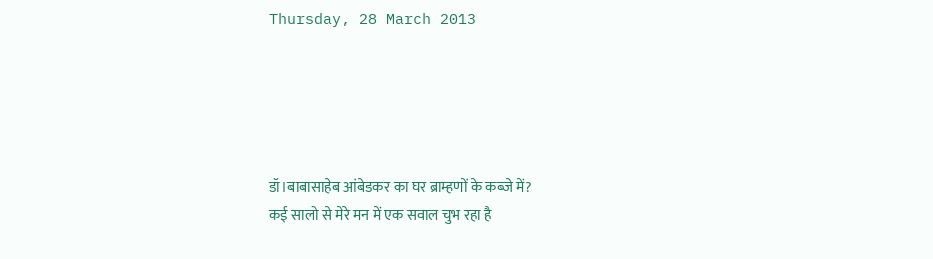Thursday, 28 March 2013





डॉ।बाबासाहेब आंबेडकर का घर ब्राम्हणों के कब्जे में?
कई सालो से मेरे मन में एक सवाल चुभ रहा है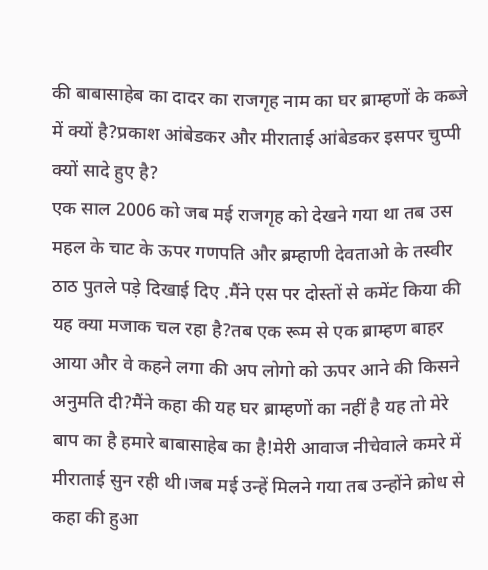की बाबासाहेब का दादर का राजगृह नाम का घर ब्राम्हणों के कब्जे में क्यों है?प्रकाश आंबेडकर और मीराताई आंबेडकर इसपर चुप्पी क्यों सादे हुए है?
एक साल 2006 को जब मई राजगृह को देखने गया था तब उस महल के चाट के ऊपर गणपति और ब्रम्हाणी देवताओ के तस्वीर ठाठ पुतले पड़े दिखाई दिए .मैंने एस पर दोस्तों से कमेंट किया की यह क्या मजाक चल रहा है?तब एक रूम से एक ब्राम्हण बाहर आया और वे कहने लगा की अप लोगो को ऊपर आने की किसने अनुमति दी?मैंने कहा की यह घर ब्राम्हणों का नहीं है यह तो मेरे बाप का है हमारे बाबासाहेब का है!मेरी आवाज नीचेवाले कमरे में मीराताई सुन रही थी।जब मई उन्हें मिलने गया तब उन्होंने क्रोध से कहा की हुआ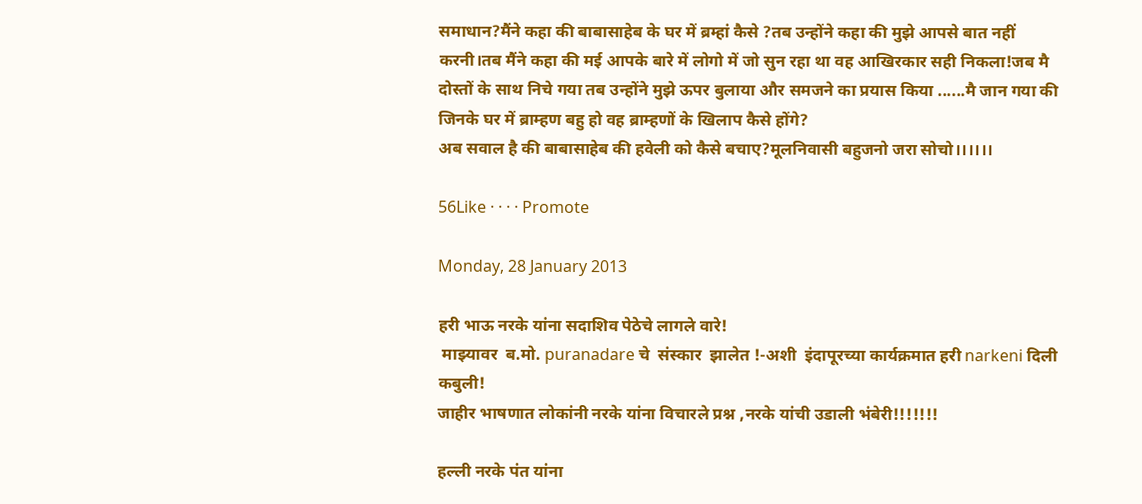समाधान?मैंने कहा की बाबासाहेब के घर में ब्रम्हां कैसे ?तब उन्होंने कहा की मुझे आपसे बात नहीं करनी।तब मैंने कहा की मई आपके बारे में लोगो में जो सुन रहा था वह आखिरकार सही निकला!जब मै दोस्तों के साथ निचे गया तब उन्होंने मुझे ऊपर बुलाया और समजने का प्रयास किया ......मै जान गया की जिनके घर में ब्राम्हण बहु हो वह ब्राम्हणों के खिलाप कैसे होंगे?
अब सवाल है की बाबासाहेब की हवेली को कैसे बचाए?मूलनिवासी बहुजनो जरा सोचो।।।।।।

56Like · · · · Promote

Monday, 28 January 2013

हरी भाऊ नरके यांना सदाशिव पेठेचे लागले वारे!
 माझ्यावर  ब.मो. puranadare चे  संस्कार  झालेत !-अशी  इंदापूरच्या कार्यक्रमात हरी narkeni दिली कबुली!
जाहीर भाषणात लोकांनी नरके यांना विचारले प्रश्न ,नरके यांची उडाली भंबेरी!!!!!!!

हल्ली नरके पंत यांना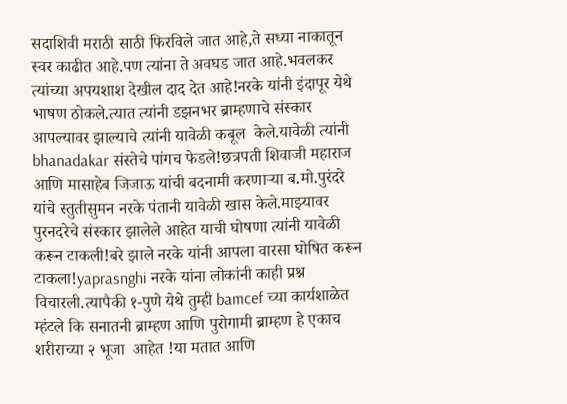सदाशिवी मराठी साठी फिरविले जात आहे,ते सध्या नाकातून स्वर काढीत आहे.पण त्यांना ते अवघड जात आहे.भवलकर त्यांच्या अपयशाश देखील दाद देत आहे!नरके यांनी इंदापूर येथे भाषण ठोकले.त्यात त्यांनी डझनभर ब्राम्हणाचे संस्कार आपल्यावर झाल्याचे त्यांनी यावेळी कबूल  केले.यावेळी त्यांनी bhanadakar संस्तेचे पांगच फेडले!छत्रपती शिवाजी महाराज आणि मासाहेब जिजाऊ यांची बदनामी करणाऱ्या ब.मो.पुरंदरे यांचे स्तुतीसुमन नरके पंतानी यावेळी खास केले.माझ्यावर पुरनदरेचे संस्कार झालेले आहेत याची घोषणा त्यांनी यावेळी करून टाकली!बरे झाले नरके यांनी आपला वारसा घोषित करून टाकला!yaprasnghi नरके यांना लोकांनी काही प्रश्न विचारली.त्यापैकी १-पुणे येथे तुम्ही bamcef च्या कार्यशाळेत म्हंटले कि सनातनी ब्राम्हण आणि पुरोगामी ब्राम्हण हे एकाच शरीराच्या २ भूजा  आहेत !या मतात आणि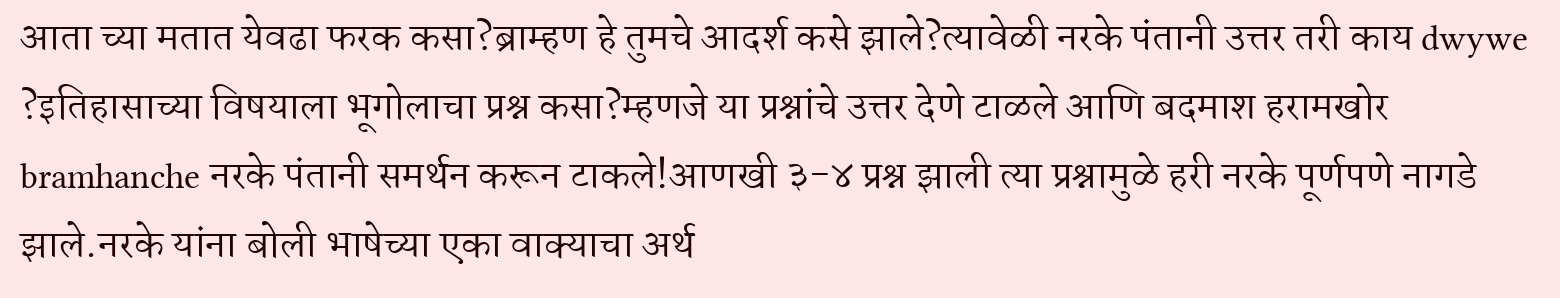आता च्या मतात येवढा फरक कसा?ब्राम्हण हे तुमचे आदर्श कसे झाले?त्यावेळी नरके पंतानी उत्तर तरी काय dwywe ?इतिहासाच्या विषयाला भूगोलाचा प्रश्न कसा?म्हणजे या प्रश्नांचे उत्तर देणे टाळले आणि बदमाश हरामखोर  bramhanche नरके पंतानी समर्थन करून टाकले!आणखी ३-४ प्रश्न झाली त्या प्रश्नामुळे हरी नरके पूर्णपणे नागडे झाले.नरके यांना बोली भाषेच्या एका वाक्याचा अर्थ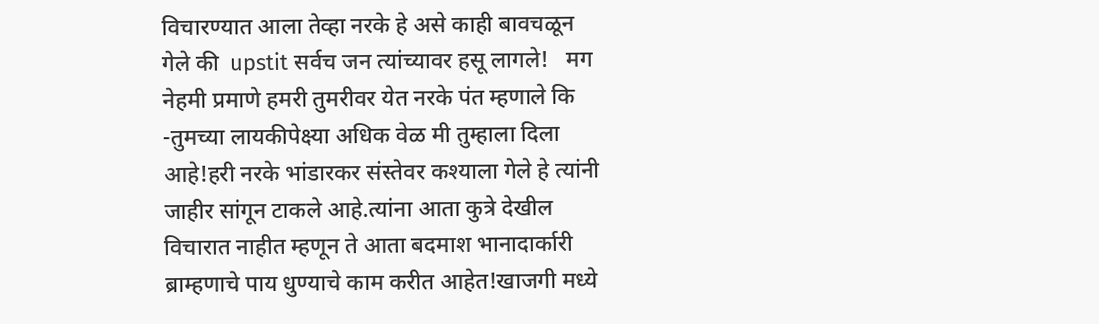विचारण्यात आला तेव्हा नरके हे असे काही बावचळून गेले की  upstit सर्वच जन त्यांच्यावर हसू लागले!   मग नेहमी प्रमाणे हमरी तुमरीवर येत नरके पंत म्हणाले कि -तुमच्या लायकीपेक्ष्या अधिक वेळ मी तुम्हाला दिला आहे!हरी नरके भांडारकर संस्तेवर कश्याला गेले हे त्यांनी जाहीर सांगून टाकले आहे.त्यांना आता कुत्रे देखील विचारात नाहीत म्हणून ते आता बदमाश भानादार्कारी ब्राम्हणाचे पाय धुण्याचे काम करीत आहेत!खाजगी मध्ये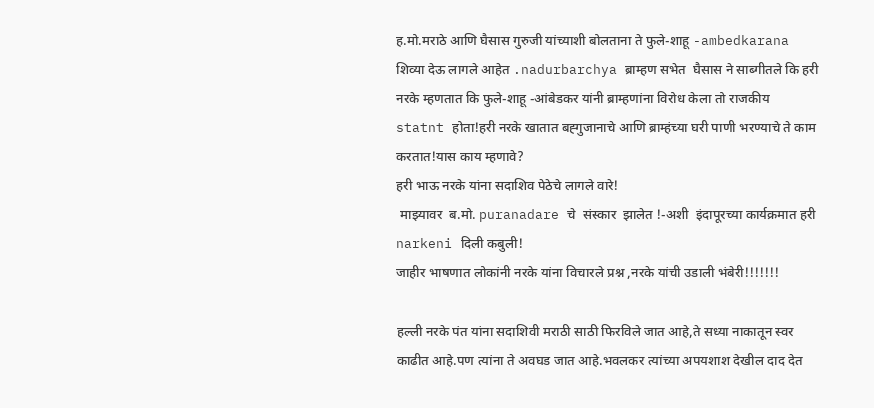ह.मो.मराठे आणि घैसास गुरुजी यांच्याशी बोलताना ते फुले-शाहू -ambedkarana शिव्या देऊ लागले आहेत .nadurbarchya ब्राम्हण सभेत  घैसास ने साब्गीतले कि हरी नरके म्हणतात कि फुले-शाहू -आंबेडकर यांनी ब्राम्हणांना विरोध केला तो राजकीय statnt होता!हरी नरके खातात बह्गुजानाचे आणि ब्राम्हंच्या घरी पाणी भरण्याचे ते काम करतात!यास काय म्हणावे?
हरी भाऊ नरके यांना सदाशिव पेठेचे लागले वारे!
 माझ्यावर  ब.मो. puranadare चे  संस्कार  झालेत !-अशी  इंदापूरच्या कार्यक्रमात हरी narkeni दिली कबुली!
जाहीर भाषणात लोकांनी नरके यांना विचारले प्रश्न ,नरके यांची उडाली भंबेरी!!!!!!!

हल्ली नरके पंत यांना सदाशिवी मराठी साठी फिरविले जात आहे,ते सध्या नाकातून स्वर काढीत आहे.पण त्यांना ते अवघड जात आहे.भवलकर त्यांच्या अपयशाश देखील दाद देत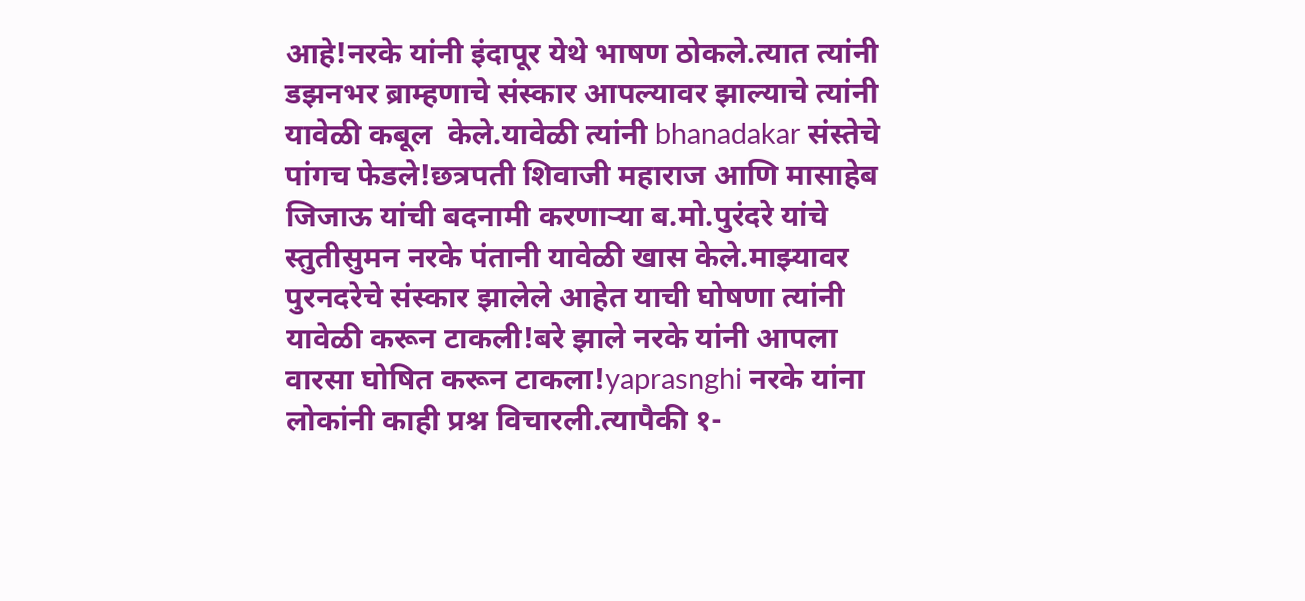आहे!नरके यांनी इंदापूर येथे भाषण ठोकले.त्यात त्यांनी डझनभर ब्राम्हणाचे संस्कार आपल्यावर झाल्याचे त्यांनी यावेळी कबूल  केले.यावेळी त्यांनी bhanadakar संस्तेचे पांगच फेडले!छत्रपती शिवाजी महाराज आणि मासाहेब जिजाऊ यांची बदनामी करणाऱ्या ब.मो.पुरंदरे यांचे स्तुतीसुमन नरके पंतानी यावेळी खास केले.माझ्यावर पुरनदरेचे संस्कार झालेले आहेत याची घोषणा त्यांनी यावेळी करून टाकली!बरे झाले नरके यांनी आपला वारसा घोषित करून टाकला!yaprasnghi नरके यांना लोकांनी काही प्रश्न विचारली.त्यापैकी १-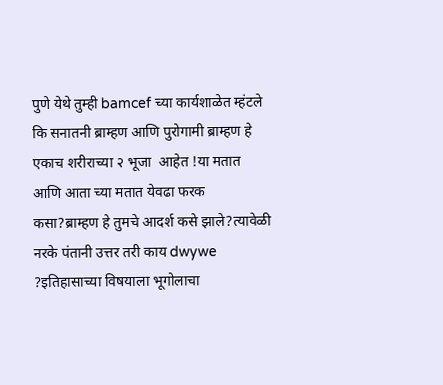पुणे येथे तुम्ही bamcef च्या कार्यशाळेत म्हंटले कि सनातनी ब्राम्हण आणि पुरोगामी ब्राम्हण हे एकाच शरीराच्या २ भूजा  आहेत !या मतात आणि आता च्या मतात येवढा फरक कसा?ब्राम्हण हे तुमचे आदर्श कसे झाले?त्यावेळी नरके पंतानी उत्तर तरी काय dwywe ?इतिहासाच्या विषयाला भूगोलाचा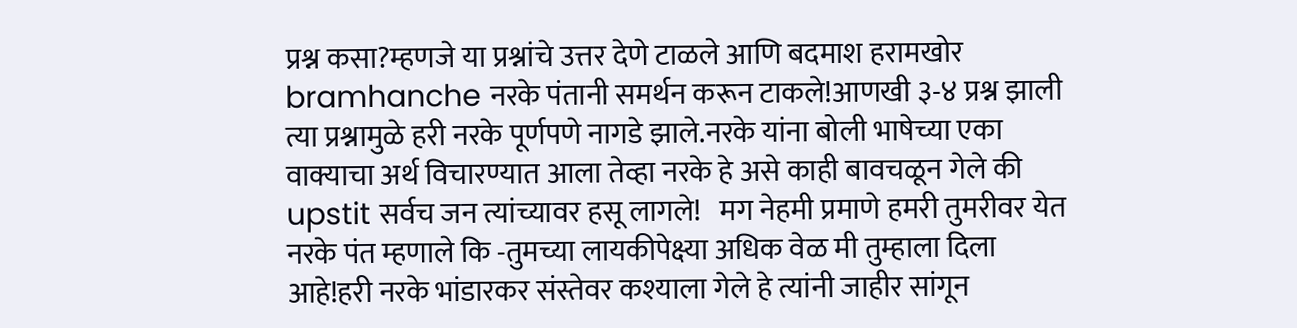प्रश्न कसा?म्हणजे या प्रश्नांचे उत्तर देणे टाळले आणि बदमाश हरामखोर  bramhanche नरके पंतानी समर्थन करून टाकले!आणखी ३-४ प्रश्न झाली त्या प्रश्नामुळे हरी नरके पूर्णपणे नागडे झाले.नरके यांना बोली भाषेच्या एका वाक्याचा अर्थ विचारण्यात आला तेव्हा नरके हे असे काही बावचळून गेले की  upstit सर्वच जन त्यांच्यावर हसू लागले!   मग नेहमी प्रमाणे हमरी तुमरीवर येत नरके पंत म्हणाले कि -तुमच्या लायकीपेक्ष्या अधिक वेळ मी तुम्हाला दिला आहे!हरी नरके भांडारकर संस्तेवर कश्याला गेले हे त्यांनी जाहीर सांगून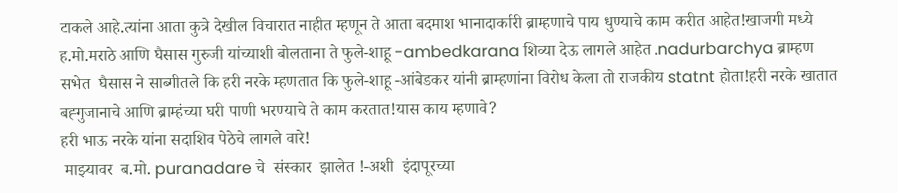टाकले आहे.त्यांना आता कुत्रे देखील विचारात नाहीत म्हणून ते आता बदमाश भानादार्कारी ब्राम्हणाचे पाय धुण्याचे काम करीत आहेत!खाजगी मध्ये ह.मो.मराठे आणि घैसास गुरुजी यांच्याशी बोलताना ते फुले-शाहू -ambedkarana शिव्या देऊ लागले आहेत .nadurbarchya ब्राम्हण सभेत  घैसास ने साब्गीतले कि हरी नरके म्हणतात कि फुले-शाहू -आंबेडकर यांनी ब्राम्हणांना विरोध केला तो राजकीय statnt होता!हरी नरके खातात बह्गुजानाचे आणि ब्राम्हंच्या घरी पाणी भरण्याचे ते काम करतात!यास काय म्हणावे?
हरी भाऊ नरके यांना सदाशिव पेठेचे लागले वारे!
 माझ्यावर  ब.मो. puranadare चे  संस्कार  झालेत !-अशी  इंदापूरच्या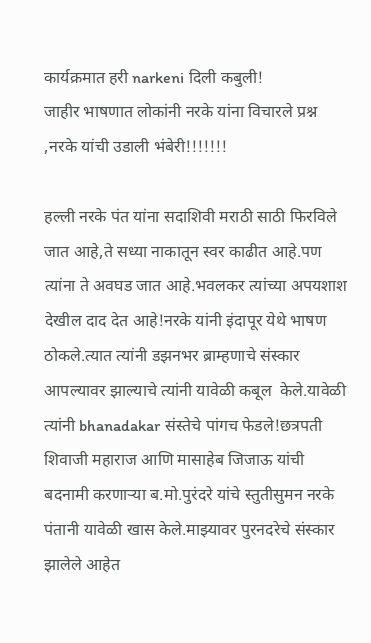कार्यक्रमात हरी narkeni दिली कबुली!
जाहीर भाषणात लोकांनी नरके यांना विचारले प्रश्न ,नरके यांची उडाली भंबेरी!!!!!!!

हल्ली नरके पंत यांना सदाशिवी मराठी साठी फिरविले जात आहे,ते सध्या नाकातून स्वर काढीत आहे.पण त्यांना ते अवघड जात आहे.भवलकर त्यांच्या अपयशाश देखील दाद देत आहे!नरके यांनी इंदापूर येथे भाषण ठोकले.त्यात त्यांनी डझनभर ब्राम्हणाचे संस्कार आपल्यावर झाल्याचे त्यांनी यावेळी कबूल  केले.यावेळी त्यांनी bhanadakar संस्तेचे पांगच फेडले!छत्रपती शिवाजी महाराज आणि मासाहेब जिजाऊ यांची बदनामी करणाऱ्या ब.मो.पुरंदरे यांचे स्तुतीसुमन नरके पंतानी यावेळी खास केले.माझ्यावर पुरनदरेचे संस्कार झालेले आहेत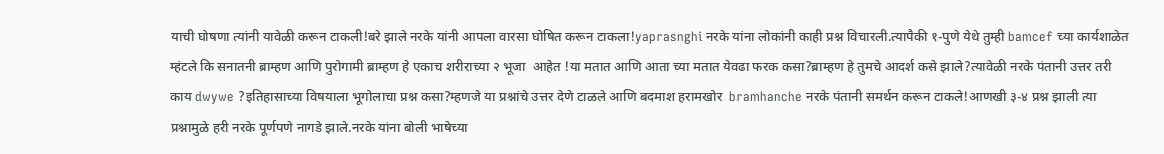याची घोषणा त्यांनी यावेळी करून टाकली!बरे झाले नरके यांनी आपला वारसा घोषित करून टाकला!yaprasnghi नरके यांना लोकांनी काही प्रश्न विचारली.त्यापैकी १-पुणे येथे तुम्ही bamcef च्या कार्यशाळेत म्हंटले कि सनातनी ब्राम्हण आणि पुरोगामी ब्राम्हण हे एकाच शरीराच्या २ भूजा  आहेत !या मतात आणि आता च्या मतात येवढा फरक कसा?ब्राम्हण हे तुमचे आदर्श कसे झाले?त्यावेळी नरके पंतानी उत्तर तरी काय dwywe ?इतिहासाच्या विषयाला भूगोलाचा प्रश्न कसा?म्हणजे या प्रश्नांचे उत्तर देणे टाळले आणि बदमाश हरामखोर  bramhanche नरके पंतानी समर्थन करून टाकले!आणखी ३-४ प्रश्न झाली त्या प्रश्नामुळे हरी नरके पूर्णपणे नागडे झाले.नरके यांना बोली भाषेच्या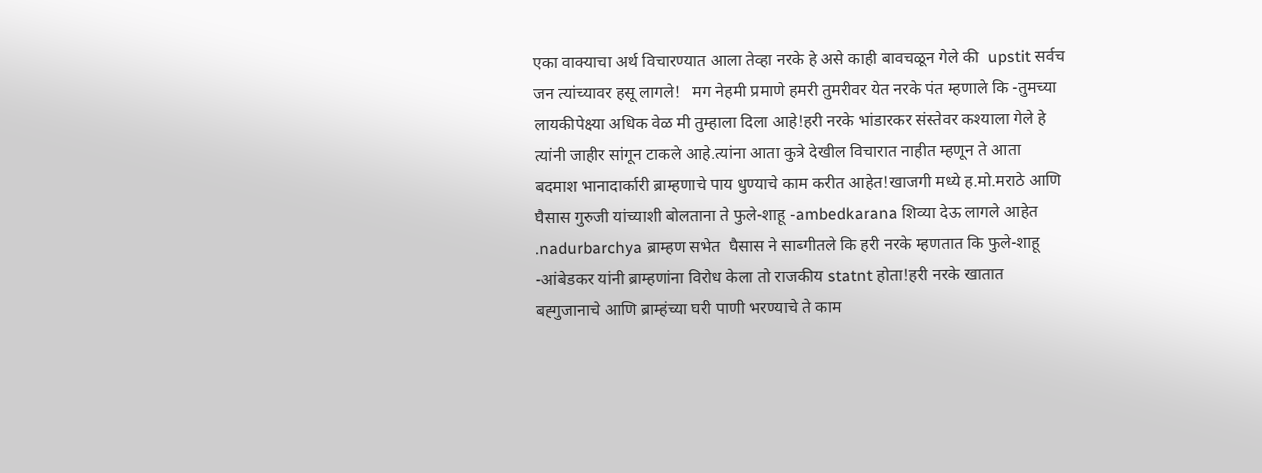एका वाक्याचा अर्थ विचारण्यात आला तेव्हा नरके हे असे काही बावचळून गेले की  upstit सर्वच जन त्यांच्यावर हसू लागले!   मग नेहमी प्रमाणे हमरी तुमरीवर येत नरके पंत म्हणाले कि -तुमच्या लायकीपेक्ष्या अधिक वेळ मी तुम्हाला दिला आहे!हरी नरके भांडारकर संस्तेवर कश्याला गेले हे त्यांनी जाहीर सांगून टाकले आहे.त्यांना आता कुत्रे देखील विचारात नाहीत म्हणून ते आता बदमाश भानादार्कारी ब्राम्हणाचे पाय धुण्याचे काम करीत आहेत!खाजगी मध्ये ह.मो.मराठे आणि घैसास गुरुजी यांच्याशी बोलताना ते फुले-शाहू -ambedkarana शिव्या देऊ लागले आहेत .nadurbarchya ब्राम्हण सभेत  घैसास ने साब्गीतले कि हरी नरके म्हणतात कि फुले-शाहू -आंबेडकर यांनी ब्राम्हणांना विरोध केला तो राजकीय statnt होता!हरी नरके खातात बह्गुजानाचे आणि ब्राम्हंच्या घरी पाणी भरण्याचे ते काम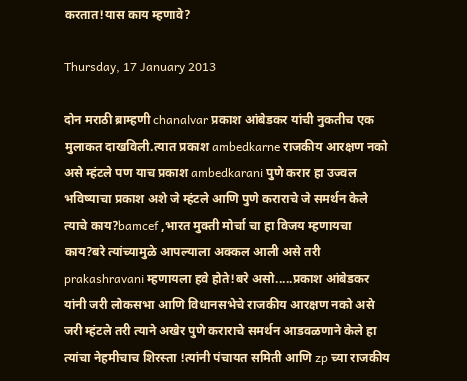करतात!यास काय म्हणावे?

Thursday, 17 January 2013

दोन मराठी ब्राम्हणी chanalvar प्रकाश आंबेडकर यांची नुकतीच एक मुलाकत दाखविली.त्यात प्रकाश ambedkarne राजकीय आरक्षण नको असे म्हंटले पण याच प्रकाश ambedkarani पुणे करार हा उज्वल भविष्याचा प्रकाश अशे जे म्हंटले आणि पुणे कराराचे जे समर्थन केले त्याचे काय?bamcef ,भारत मुक्ती मोर्चा चा हा विजय म्हणायचा काय?बरे त्यांच्यामुळे आपल्याला अक्कल आली असे तरी prakashravani म्हणायला हवे होते!बरे असो.....प्रकाश आंबेडकर यांनी जरी लोकसभा आणि विधानसभेचे राजकीय आरक्षण नको असे जरी म्हंटले तरी त्याने अखेर पुणे कराराचे समर्थन आडवळणाने केले हा त्यांचा नेहमीचाच शिरस्ता !त्यांनी पंचायत समिती आणि zp च्या राजकीय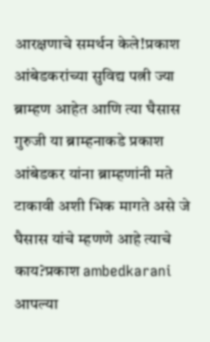आरक्षणाचे समर्थन केले!प्रकाश आंबेडकरांच्या सुविद्य पत्नी ज्या ब्राम्हण आहेत आणि त्या घैसास गुरुजी या ब्राम्हनाकडे प्रकाश आंबेडकर यांना ब्राम्हणांनी मते टाकावी अशी भिक मागते असे जे घैसास यांचे म्हणणे आहे त्याचे काय?प्रकाश ambedkarani आपल्या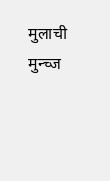मुलाची मुन्च्ज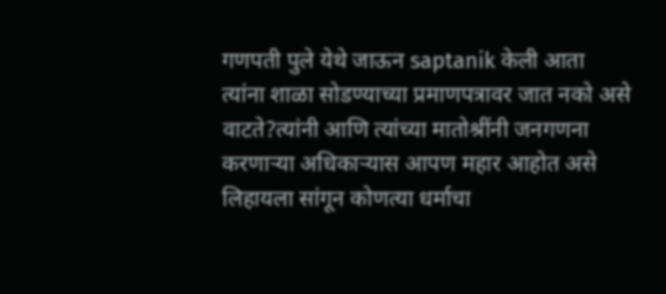गणपती पुले येथे जाऊन saptanik केली आता त्यांना शाळा सोडण्याच्या प्रमाणपत्रावर जात नको असे वाटते?त्यांनी आणि त्यांच्या मातोश्रींनी जनगणना करणाऱ्या अधिकाऱ्यास आपण महार आहोत असे लिहायला सांगून कोणत्या धर्माचा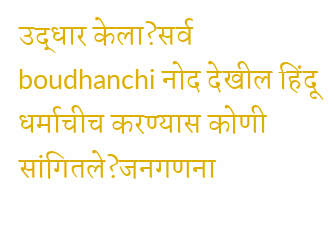उद्धार केला?सर्व boudhanchi नोद देखील हिंदू धर्माचीच करण्यास कोणी सांगितले?जनगणना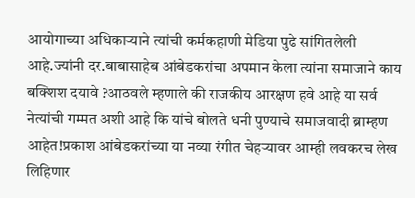आयोगाच्या अधिकाऱ्याने त्यांची कर्मकहाणी मेडिया पुढे सांगितलेली आहे.ज्यांनी दर.बाबासाहेब आंबेडकरांचा अपमान केला त्यांना समाजाने काय बक्शिश दयावे ?आठवले म्हणाले की राजकीय आरक्षण हवे आहे या सर्व नेत्यांची गम्मत अशी आहे कि यांचे बोलते धनी पुण्याचे समाजवादी ब्राम्हण आहेत!प्रकाश आंबेडकरांच्या या नव्या रंगीत चेहऱ्यावर आम्ही लवकरच लेख लिहिणार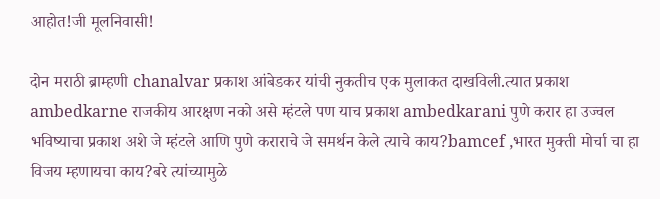आहोत!जी मूलनिवासी!

दोन मराठी ब्राम्हणी chanalvar प्रकाश आंबेडकर यांची नुकतीच एक मुलाकत दाखविली.त्यात प्रकाश ambedkarne राजकीय आरक्षण नको असे म्हंटले पण याच प्रकाश ambedkarani पुणे करार हा उज्वल भविष्याचा प्रकाश अशे जे म्हंटले आणि पुणे कराराचे जे समर्थन केले त्याचे काय?bamcef ,भारत मुक्ती मोर्चा चा हा विजय म्हणायचा काय?बरे त्यांच्यामुळे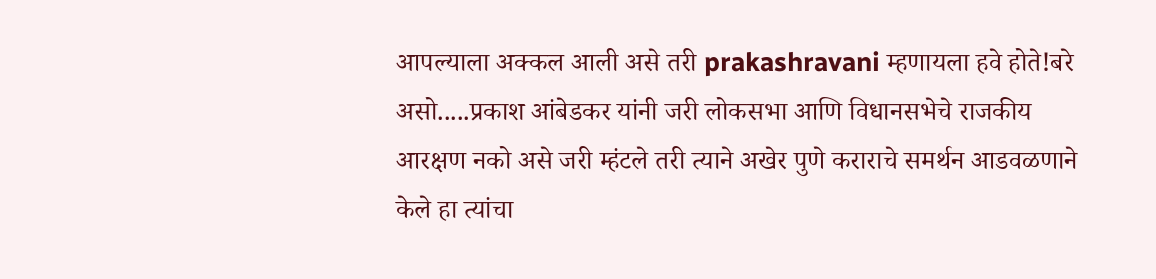आपल्याला अक्कल आली असे तरी prakashravani म्हणायला हवे होते!बरे असो.....प्रकाश आंबेडकर यांनी जरी लोकसभा आणि विधानसभेचे राजकीय आरक्षण नको असे जरी म्हंटले तरी त्याने अखेर पुणे कराराचे समर्थन आडवळणाने केले हा त्यांचा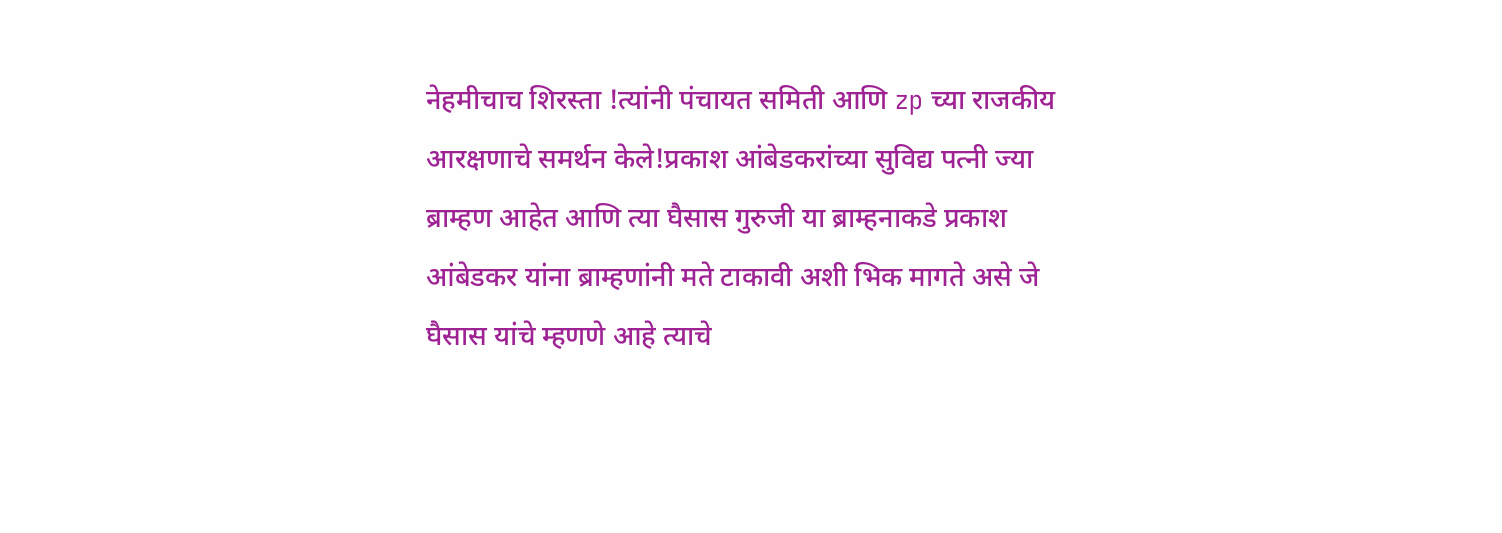नेहमीचाच शिरस्ता !त्यांनी पंचायत समिती आणि zp च्या राजकीय आरक्षणाचे समर्थन केले!प्रकाश आंबेडकरांच्या सुविद्य पत्नी ज्या ब्राम्हण आहेत आणि त्या घैसास गुरुजी या ब्राम्हनाकडे प्रकाश आंबेडकर यांना ब्राम्हणांनी मते टाकावी अशी भिक मागते असे जे घैसास यांचे म्हणणे आहे त्याचे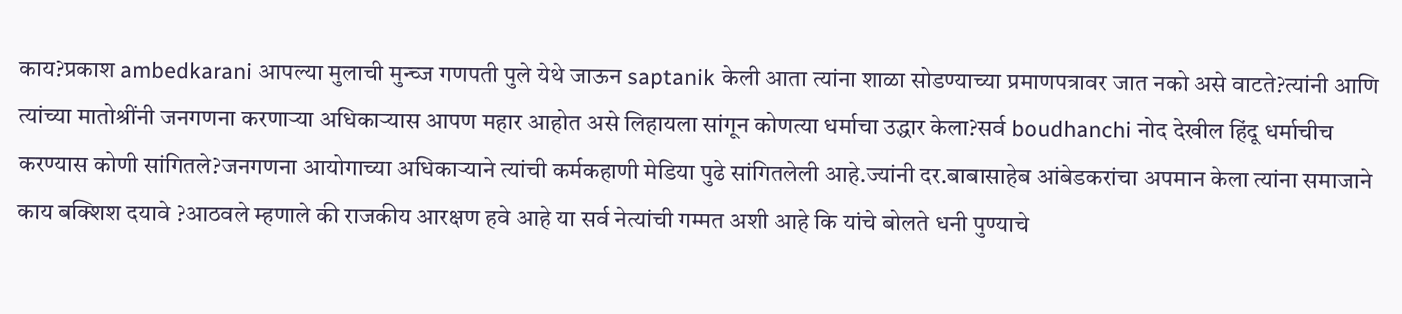काय?प्रकाश ambedkarani आपल्या मुलाची मुन्च्ज गणपती पुले येथे जाऊन saptanik केली आता त्यांना शाळा सोडण्याच्या प्रमाणपत्रावर जात नको असे वाटते?त्यांनी आणि त्यांच्या मातोश्रींनी जनगणना करणाऱ्या अधिकाऱ्यास आपण महार आहोत असे लिहायला सांगून कोणत्या धर्माचा उद्धार केला?सर्व boudhanchi नोद देखील हिंदू धर्माचीच करण्यास कोणी सांगितले?जनगणना आयोगाच्या अधिकाऱ्याने त्यांची कर्मकहाणी मेडिया पुढे सांगितलेली आहे.ज्यांनी दर.बाबासाहेब आंबेडकरांचा अपमान केला त्यांना समाजाने काय बक्शिश दयावे ?आठवले म्हणाले की राजकीय आरक्षण हवे आहे या सर्व नेत्यांची गम्मत अशी आहे कि यांचे बोलते धनी पुण्याचे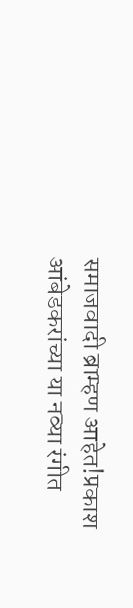समाजवादी ब्राम्हण आहेत!प्रकाश आंबेडकरांच्या या नव्या रंगीत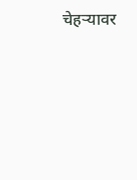चेहऱ्यावर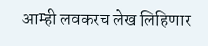आम्ही लवकरच लेख लिहिणार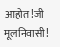आहोत!जी मूलनिवासी!